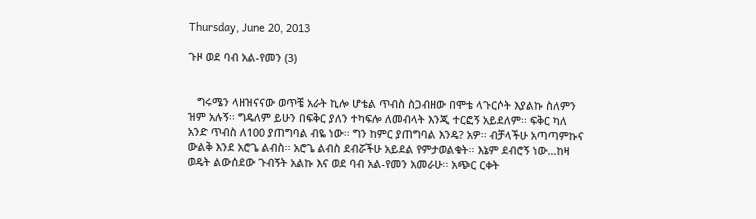Thursday, June 20, 2013

ጉዞ ወደ ባብ አል-የመን (3)


   ግሩሜን ላዘዝናናው ወጥቼ አራት ኪሎ ሆቴል ጥብስ ስጋብዘው በሞቴ ላጉርሶት እያልኩ ስለምን ዝም አሉኝ፡፡ ግዴለም ይሁን በፍቅር ያለን ተካፍሎ ለመብላት እንጂ ተርፎኝ አይደለም፡፡ ፍቅር ካለ አንድ ጥብስ ለ100 ያጠግባል ብዬ ነው፡፡ ግን ከምር ያጠግባል እንዴ? አዎ፡፡ ብቻላችሁ አጣጣምኩና ውልቅ እንደ አሮጌ ልብስ፡፡ አሮጌ ልብስ ደብሯችሁ አይደል የምታወልቁት፡፡ እኔም ደብሮኝ ነው…ከዛ ወዴት ልውሰደው ጉብኝት አልኩ እና ወደ ባብ አል-የመን አመራሁ፡፡ አጭር ርቀት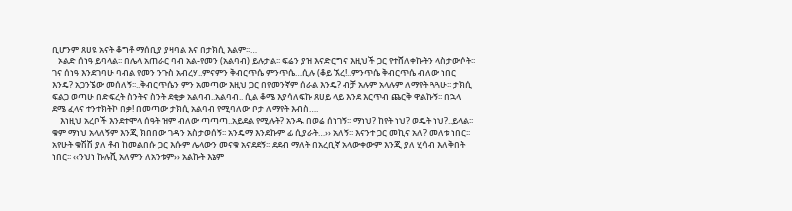ቢሆንም ጸሀዩ አናት ቆግቶ ማሰቢያ ያዛባል እና በታክሲ እልም፡፡…
   ኦልድ ሰነዓ ይባላል፡፡ በሌላ አጠራር ባብ አል-የመን (አልባብ) ይሉታል፡፡ ፍሬን ያዝ እናድርግና እዚህች ጋር የተሸለቀኩትን ላስታውሶት፡፡ ገና ሰነዓ እንደገባሁ ባብል የመን ንጉስ አብረሃ..ምናምን ቅብርጥሴ ምንጥሴ…ሲሉ (ቆይ ኧረ!..ምንጥሴ ቅብርጥሴ ብለው ነበር እንዴ? አጋንኜው መሰለኝ፡፡..ቅብርጥሴን ምን አመጣው እዚህ ጋር በየመንኛም ሰራል እንዴ? ብቻ አሉም አላሉም ለማየት ጓጓሁ፡፡ ታክሲ ፍልጋ ወጣሁ በድፍረት ስንትና ስንት ደቂቃ አልባብ..አልባብ.. ሲል ቆሜ እያሳለፍኩ ጸሀይ ላይ እንደ እርጥብ ጨርቅ ዋልኩኝ፡፡ በኋላ ደሜ ፈላና ተንተክትኮ በቃ! በመጣው ታክሲ አልባብ የሚባለው ቦታ ለማየት እብስ….
    እነዚህ አረቦች እንደተሞላ ሰዓት ዝም ብለው ጣጣጣ..አይደል የሚሉት? አንዱ በወሬ ሰነገኝ፡፡ ማነህ? ከየት ነህ? ወዴት ነህ?..ይላል፡፡ ቁም ማነህ አላለኝም እንጂ ክበበው ገዳን አስታወሰኝ፡፡ አንዴማ እንደኩም ፊ ሲያራት…›› አለኝ፡፡ እናንተ ጋር መኪና አለ? መለቱ ነበር፡፡ አየሁት ቁሽሽ ያለ ቶብ ከመልበሱ ጋር እሱም ሌላውን መናቁ አናደደኝ፡፡ ደደብ ማለት በአረቢኛ አላውቀውም እንጂ ያለ ሂሳብ እለቅበት ነበር፡፡ ‹‹ንህነ ኩሉሺ አለምን ለአንቱም›› አልኩት እኔም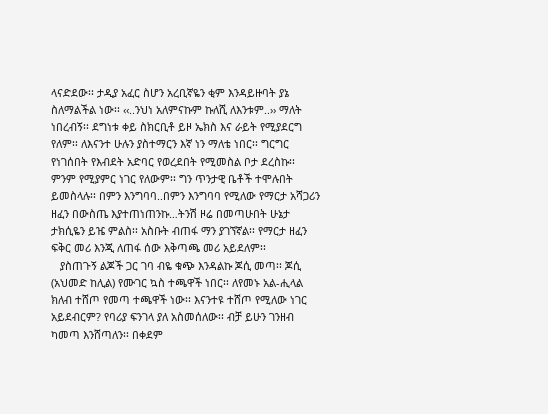ላናድደው፡፡ ታዲያ አፈር ስሆን አረቢኛዬን ቂም እንዳይዙባት ያኔ ስለማልችል ነው፡፡ ‹‹..ንህነ አለምናኩም ኩለሺ ለእንቱም..›› ማለት ነበረብኝ፡፡ ደግነቱ ቀይ ስክርቢቶ ይዞ ኤክስ እና ራይት የሚያደርግ የለም፡፡ ለእናንተ ሁሉን ያስተማርን እኛ ነን ማለቴ ነበር፡፡ ግርግር የነገሰበት የእብደት አድባር የወረደበት የሚመስል ቦታ ደረስኩ፡፡ ምንም የሚያምር ነገር የለውም፡፡ ግን ጥንታዊ ቤቶች ተሞሉበት ይመስላሉ፡፡ በምን እንግባባ..በምን እንግባባ የሚለው የማርታ አሻጋሪን ዘፈን በውስጤ እያተጠነጠንኩ…ትንሽ ዞሬ በመጣሁበት ሁኔታ ታክሲዬን ይዤ ምልስ፡፡ አስቡት ብጠፋ ማን ያገኘኛል፡፡ የማርታ ዘፈን ፍቅር መሪ እንጂ ለጠፋ ሰው እቅጣጫ መሪ አይደለም፡፡
   ያስጠጉኝ ልጆች ጋር ገባ ብዬ ቁጭ እንዳልኩ ጆሲ መጣ፡፡ ጆሲ (አህመድ ከሊል) የሙገር ኳስ ተጫዋች ነበር፡፡ ለየመኑ አል-ሒላል ክለብ ተሸጦ የመጣ ተጫዋች ነው፡፡ እናንተዩ ተሸጦ የሚለው ነገር አይደብርም? የባሪያ ፍንገላ ያለ አስመሰለው፡፡ ብቻ ይሁን ገንዘብ ካመጣ እንሸጣለን፡፡ በቀደም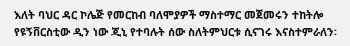እለት ባህር ዳር ኮሌጅ የመርከብ ባለሞያዎች ማስተማር መጀመሩን ተከትሎ የዩኝቨርስቲው ዲን ነው ጂኒ የተባሉት ሰው ስለትምህርቱ ሲናገሩ እናስተምራለን፡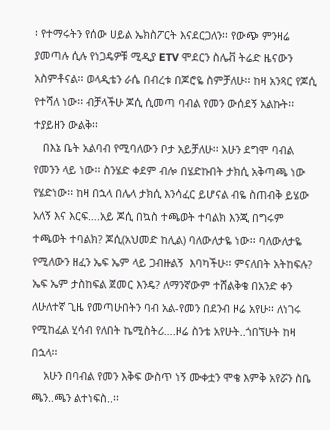፡ የተማሩትን የሰው ሀይል ኤክስፖርት እናደርጋለን፡፡ የውጭ ምንዛሬ ያመጣሉ ሲሉ የነጋዴዎቹ ሚዲያ ETV ሞደርን ስሌቭ ትሬድ ዜናውን አስምቶናል፡፡ ወላዲቴን ራሴ በብረቱ በጆሮዬ ስምቻለሁ፡፡ ከዛ አንጻር የጆሲ የተሻለ ነው፡፡ ብቻላችሁ ጆሲ ሲመጣ ባብል የመን ውሰደኝ አልኩት፡፡ ተያይዘን ውልቅ፡፡
   በእኔ ቤት አልባብ የሚባለውን ቦታ አይቻለሁ፡፡ አሁን ደግሞ ባብል የመንን ላይ ነው፡፡ ስንሄድ ቀደም ብሎ በሄድኩበት ታክሲ አቅጣጫ ነው የሄድነው፡፡ ከዛ በኋላ በሌላ ታክሲ እንሳፈር ይሆናል ብዬ ስጠብቅ ይሄው አለኝ እና እርፍ….አይ ጆሲ በኳስ ተጫወት ተባልክ እንጂ በግሩም ተጫወት ተባልክ? ጆሲ(አህመድ ከሊል) ባለውለታዬ ነው፡፡ ባለውለታዬ የሚለውን ዘፈን ኤፍ ኤም ላይ ጋብዙልኝ  እባካችሁ፡፡ ምናለበት አትከፍሉ? ኤፍ ኤም ታስከፍል ጀመር እንዴ? ለማንኛውም ተሸልቅቄ በአንድ ቀን ለሁለተኛ ጊዜ የመጣሁበትን ባብ አል-የመን በደንብ ዞሬ አየሁ፡፡ ለነገሩ የሚከፈል ሂሳብ የለበት ኬሚስትሪ….ዞሬ ስንቴ አየሁት..ጎበኘሁት ከዛ በኋላ፡፡
    አሁን በባብል የመን እቅፍ ውስጥ ነኝ ሙቀቷን ሞቄ እምቅ አየሯን ስቤ ጫን..ጫን ልተነፍስ..፡፡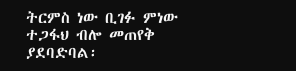ትርምስ ነው ቢገፉ ምነው ተጋፋህ ብሎ መጠየቅ ያደባድባል፡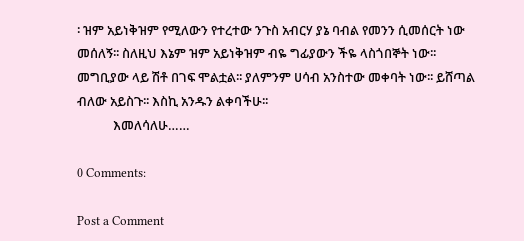፡ ዝም አይነቅዝም የሚለውን የተረተው ንጉስ አብርሃ ያኔ ባብል የመንን ሲመሰርት ነው መሰለኝ፡፡ ስለዚህ እኔም ዝም አይነቅዝም ብዬ ግፊያውን ችዬ ላስጎበኞት ነው፡፡ መግቢያው ላይ ሽቶ በገፍ ሞልቷል፡፡ ያለምንም ሀሳብ አንስተው መቀባት ነው፡፡ ይሸጣል ብለው አይስጉ፡፡ እስኪ አንዱን ልቀባችሁ፡፡
            እመለሳለሁ……

0 Comments:

Post a Comment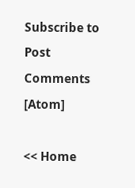Subscribe to Post Comments [Atom]

<< Home